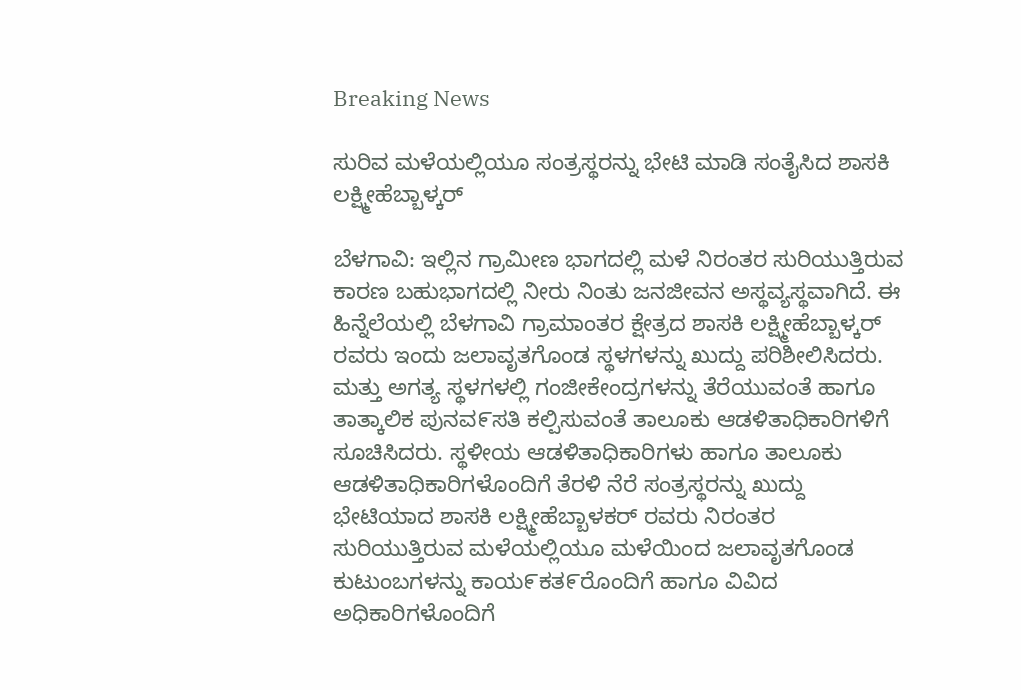Breaking News

ಸುರಿವ ಮಳೆಯಲ್ಲಿಯೂ ಸಂತ್ರಸ್ಥರನ್ನು ಭೇಟಿ ಮಾಡಿ ಸಂತೈಸಿದ ಶಾಸಕಿ ಲಕ್ಷ್ಮೀಹೆಬ್ಬಾಳ್ಕರ್

ಬೆಳಗಾವಿ: ಇಲ್ಲಿನ ಗ್ರಾಮೀಣ ಭಾಗದಲ್ಲಿ ಮಳೆ ನಿರಂತರ ಸುರಿಯುತ್ತಿರುವ ಕಾರಣ ಬಹುಭಾಗದಲ್ಲಿ ನೀರು ನಿಂತು ಜನಜೀವನ ಅಸ್ಥವ್ಯಸ್ಥವಾಗಿದೆ. ಈ ಹಿನ್ನೆಲೆಯಲ್ಲಿ ಬೆಳಗಾವಿ ಗ್ರಾಮಾಂತರ ಕ್ಷೇತ್ರದ ಶಾಸಕಿ ಲಕ್ಷ್ಮೀಹೆಬ್ಬಾಳ್ಕರ್ ರವರು ಇಂದು ಜಲಾವೃತಗೊಂಡ ಸ್ಥಳಗಳನ್ನು ಖುದ್ದು ಪರಿಶೀಲಿಸಿದರು. ಮತ್ತು ಅಗತ್ಯ ಸ್ಥಳಗಳಲ್ಲಿ ಗಂಜೀಕೇಂದ್ರಗಳನ್ನು ತೆರೆಯುವಂತೆ ಹಾಗೂ ತಾತ್ಕಾಲಿಕ ಪುನವ೯ಸತಿ ಕಲ್ಪಿಸುವಂತೆ ತಾಲೂಕು ಆಡಳಿತಾಧಿಕಾರಿಗಳಿಗೆ ಸೂಚಿಸಿದರು. ಸ್ಥಳೀಯ ಆಡಳಿತಾಧಿಕಾರಿಗಳು ಹಾಗೂ ತಾಲೂಕು ಆಡಳಿತಾಧಿಕಾರಿಗಳೊಂದಿಗೆ ತೆರಳಿ ನೆರೆ ಸಂತ್ರಸ್ಥರನ್ನು ಖುದ್ದು ಭೇಟಿಯಾದ ಶಾಸಕಿ ಲಕ್ಷ್ಮೀಹೆಬ್ಬಾಳಕರ್ ರವರು ನಿರಂತರ ಸುರಿಯುತ್ತಿರುವ ಮಳೆಯಲ್ಲಿಯೂ ಮಳೆಯಿಂದ ಜಲಾವೃತಗೊಂಡ ಕುಟುಂಬಗಳನ್ನು ಕಾಯ೯ಕತ೯ರೊಂದಿಗೆ ಹಾಗೂ ವಿವಿದ ಅಧಿಕಾರಿಗಳೊಂದಿಗೆ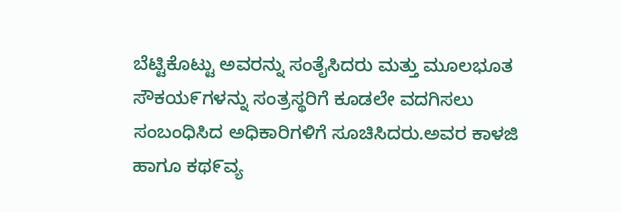ಬೆಟ್ಟಿಕೊಟ್ಟು ಅವರನ್ನು ಸಂತೈಸಿದರು ಮತ್ತು ಮೂಲಭೂತ ಸೌಕಯ೯ಗಳನ್ನು ಸಂತ್ರಸ್ಥರಿಗೆ ಕೂಡಲೇ ವದಗಿಸಲು ಸಂಬಂಧಿಸಿದ ಅಧಿಕಾರಿಗಳಿಗೆ ಸೂಚಿಸಿದರು.ಅವರ ಕಾಳಜಿ ಹಾಗೂ ಕಥ೯ವ್ಯ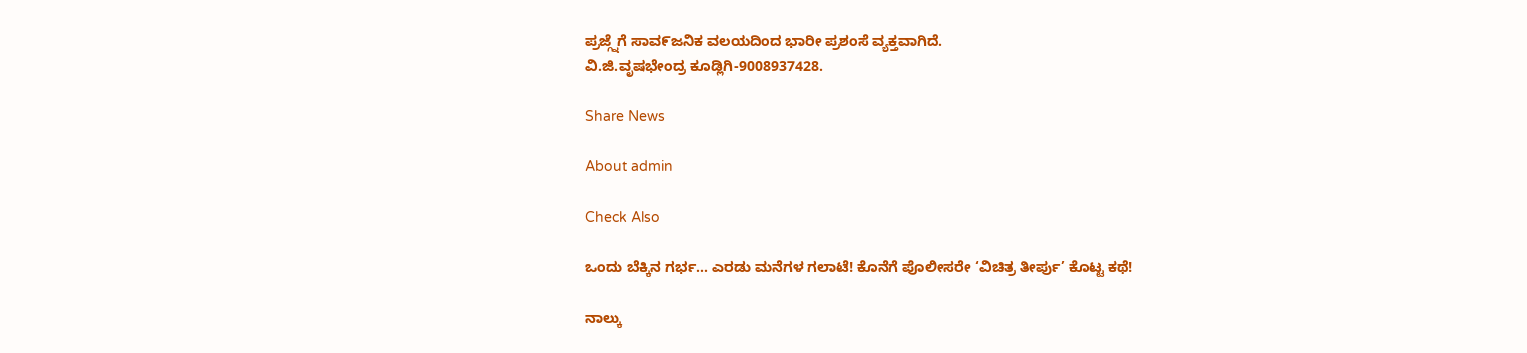ಪ್ರಜ್ಗ್ನೆಗೆ ಸಾವ೯ಜನಿಕ ವಲಯದಿಂದ ಭಾರೀ ಪ್ರಶಂಸೆ ವ್ಯಕ್ತವಾಗಿದೆ.
ವಿ.ಜಿ.ವೃಷಭೇಂದ್ರ ಕೂಡ್ಲಿಗಿ-9008937428.

Share News

About admin

Check Also

ಒಂದು ಬೆಕ್ಕಿನ ಗರ್ಭ… ಎರಡು ಮನೆಗಳ ಗಲಾಟೆ! ಕೊನೆಗೆ ಪೊಲೀಸರೇ ‘ವಿಚಿತ್ರ ತೀರ್ಪು’ ಕೊಟ್ಟ ಕಥೆ!

ನಾಲ್ಕು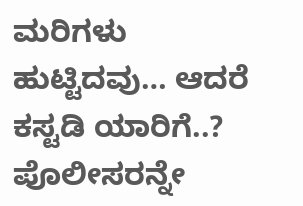ಮರಿಗಳು ಹುಟ್ಟಿದವು… ಆದರೆ ಕಸ್ಟಡಿ ಯಾರಿಗೆ..? ಪೊಲೀಸರನ್ನೇ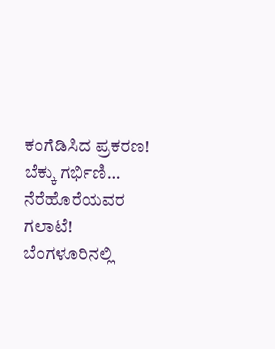ಕಂಗೆಡಿಸಿದ ಪ್ರಕರಣ! ಬೆಕ್ಕು ಗರ್ಭಿಣಿ… ನೆರೆಹೊರೆಯವರ ಗಲಾಟೆ! ಬೆಂಗಳೂರಿನಲ್ಲಿ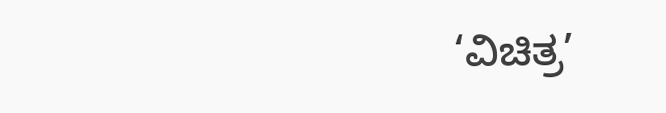‘ವಿಚಿತ್ರ’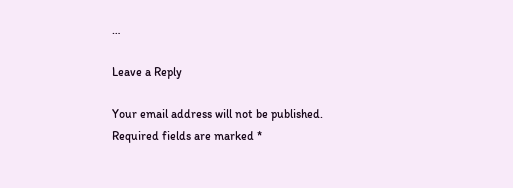…

Leave a Reply

Your email address will not be published. Required fields are marked *